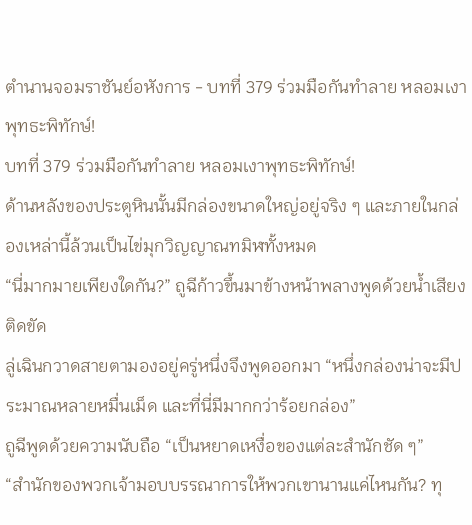ตำนานจอมราชันย์อหังการ - บทที่ 379 ร่วมมือกันทำลาย หลอมเงาพุทธะพิทักษ์!
บทที่ 379 ร่วมมือกันทำลาย หลอมเงาพุทธะพิทักษ์!
ด้านหลังของประตูหินนั้นมีกล่องขนาดใหญ่อยู่จริง ๆ และภายในกล่องเหล่านี้ล้วนเป็นไข่มุกวิญญาณทมิฬทั้งหมด
“นี่มากมายเพียงใดกัน?” ถูฉีก้าวขึ้นมาข้างหน้าพลางพูดด้วยน้ำเสียงติดขัด
ลู่เฉินกวาดสายตามองอยู่ครู่หนึ่งจึงพูดออกมา “หนึ่งกล่องน่าจะมีประมาณหลายหมื่นเม็ด และที่นี่มีมากกว่าร้อยกล่อง”
ถูฉีพูดด้วยความนับถือ “เป็นหยาดเหงื่อของแต่ละสำนักชัด ๆ”
“สำนักของพวกเจ้ามอบบรรณาการให้พวกเขานานแค่ไหนกัน? ทุ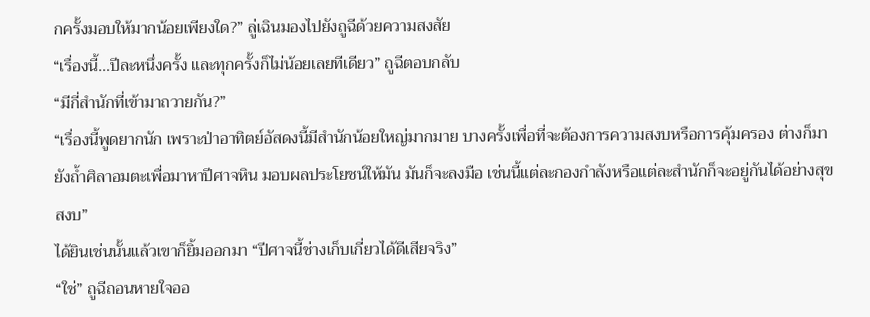กครั้งมอบให้มากน้อยเพียงใด?” ลู่เฉินมองไปยังถูฉีด้วยความสงสัย
“เรื่องนี้…ปีละหนึ่งครั้ง และทุกครั้งก็ไม่น้อยเลยทีเดียว” ถูฉีตอบกลับ
“มีกี่สำนักที่เข้ามาถวายกัน?”
“เรื่องนี้พูดยากนัก เพราะป่าอาทิตย์อัสดงนี้มีสำนักน้อยใหญ่มากมาย บางครั้งเพื่อที่จะต้องการความสงบหรือการคุ้มครอง ต่างก็มายังถ้ำศิลาอมตะเพื่อมาหาปีศาจหิน มอบผลประโยชน์ให้มัน มันก็จะลงมือ เช่นนี้แต่ละกองกำลังหรือแต่ละสำนักก็จะอยู่กันได้อย่างสุขสงบ”
ได้ยินเช่นนั้นแล้วเขาก็ยิ้มออกมา “ปีศาจนี้ช่างเก็บเกี่ยวได้ดีเสียจริง”
“ใช่” ถูฉีถอนหายใจออ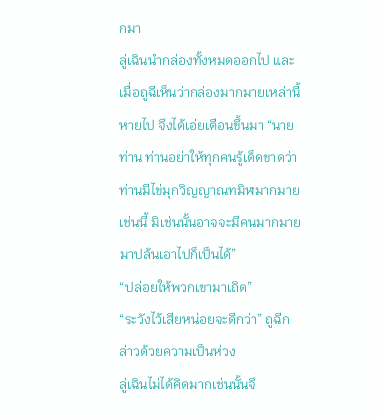กมา
ลู่เฉินนำกล่องทั้งหมดออกไป และเมื่อถูฉีเห็นว่ากล่องมากมายเหล่านี้หายไป จึงได้เอ่ยเตือนขึ้นมา “นายท่าน ท่านอย่าให้ทุกคนรู้เด็ดขาดว่าท่านมีไข่มุกวิญญาณทมิฬมากมายเช่นนี้ มิเช่นนั้นอาจจะมีคนมากมายมาปล้นเอาไปก็เป็นได้”
“ปล่อยให้พวกเขามาเถิด”
“ระวังไว้เสียหน่อยจะดีกว่า” ถูฉีกล่าวด้วยความเป็นห่วง
ลู่เฉินไม่ได้คิดมากเช่นนั้นจึ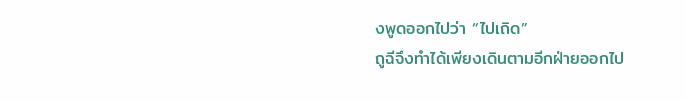งพูดออกไปว่า “ไปเถิด”
ถูฉีจึงทำได้เพียงเดินตามอีกฝ่ายออกไป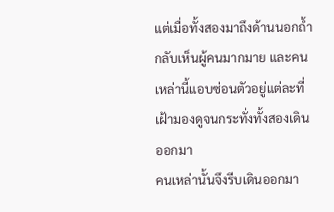แต่เมื่อทั้งสองมาถึงด้านนอกถ้ำกลับเห็นผู้คนมากมาย และคนเหล่านี้แอบซ่อนตัวอยู่แต่ละที่ เฝ้ามองดูจนกระทั่งทั้งสองเดินออกมา
คนเหล่านั้นจึงรีบเดินออกมา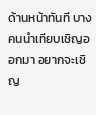ด้านหน้าทันที บางคนนำเทียบเชิญออกมา อยากจะเชิญ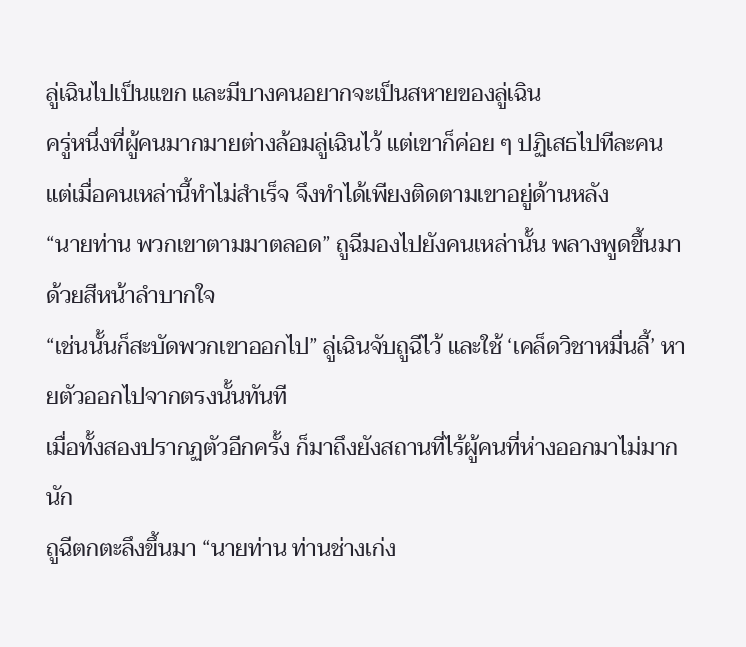ลู่เฉินไปเป็นแขก และมีบางคนอยากจะเป็นสหายของลู่เฉิน
ครู่หนึ่งที่ผู้คนมากมายต่างล้อมลู่เฉินไว้ แต่เขาก็ค่อย ๆ ปฏิเสธไปทีละคน แต่เมื่อคนเหล่านี้ทำไม่สำเร็จ จึงทำได้เพียงติดตามเขาอยู่ด้านหลัง
“นายท่าน พวกเขาตามมาตลอด” ถูฉีมองไปยังคนเหล่านั้น พลางพูดขึ้นมาด้วยสีหน้าลำบากใจ
“เช่นนั้นก็สะบัดพวกเขาออกไป” ลู่เฉินจับถูฉีไว้ และใช้ ‘เคล็ดวิชาหมื่นลี้’ หายตัวออกไปจากตรงนั้นทันที
เมื่อทั้งสองปรากฏตัวอีกครั้ง ก็มาถึงยังสถานที่ไร้ผู้คนที่ห่างออกมาไม่มากนัก
ถูฉีตกตะลึงขึ้นมา “นายท่าน ท่านช่างเก่ง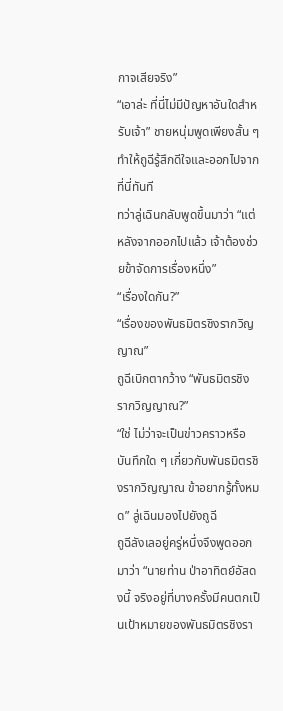กาจเสียจริง”
“เอาล่ะ ที่นี่ไม่มีปัญหาอันใดสำหรับเจ้า” ชายหนุ่มพูดเพียงสั้น ๆ ทำให้ถูฉีรู้สึกดีใจและออกไปจากที่นี่ทันที
ทว่าลู่เฉินกลับพูดขึ้นมาว่า “แต่หลังจากออกไปแล้ว เจ้าต้องช่วยข้าจัดการเรื่องหนึ่ง”
“เรื่องใดกัน?”
“เรื่องของพันธมิตรชิงรากวิญญาณ”
ถูฉีเบิกตากว้าง “พันธมิตรชิงรากวิญญาณ?”
“ใช่ ไม่ว่าจะเป็นข่าวคราวหรือบันทึกใด ๆ เกี่ยวกับพันธมิตรชิงรากวิญญาณ ข้าอยากรู้ทั้งหมด” ลู่เฉินมองไปยังถูฉี
ถูฉีลังเลอยู่ครู่หนึ่งจึงพูดออกมาว่า “นายท่าน ป่าอาทิตย์อัสดงนี้ จริงอยู่ที่บางครั้งมีคนตกเป็นเป้าหมายของพันธมิตรชิงรา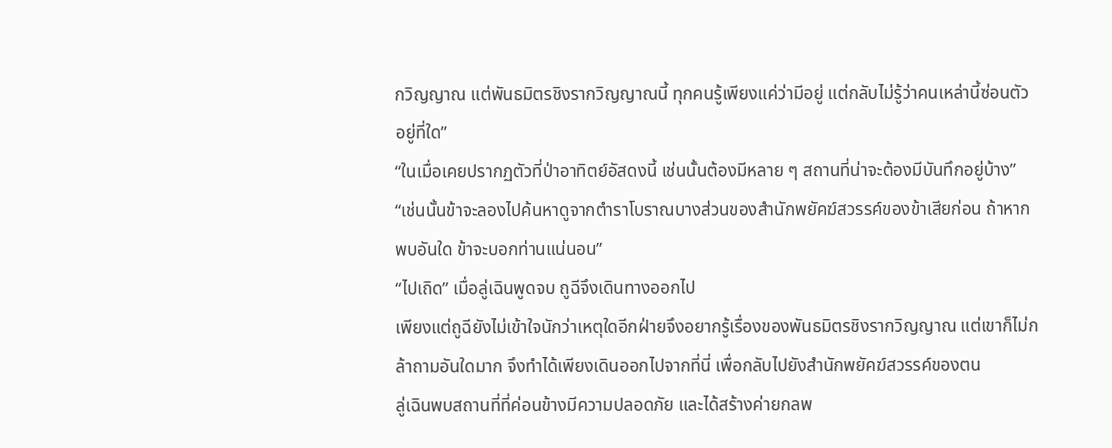กวิญญาณ แต่พันธมิตรชิงรากวิญญาณนี้ ทุกคนรู้เพียงแค่ว่ามีอยู่ แต่กลับไม่รู้ว่าคนเหล่านี้ซ่อนตัวอยู่ที่ใด”
“ในเมื่อเคยปรากฏตัวที่ป่าอาทิตย์อัสดงนี้ เช่นนั้นต้องมีหลาย ๆ สถานที่น่าจะต้องมีบันทึกอยู่บ้าง”
“เช่นนั้นข้าจะลองไปค้นหาดูจากตำราโบราณบางส่วนของสำนักพยัคฆ์สวรรค์ของข้าเสียก่อน ถ้าหากพบอันใด ข้าจะบอกท่านแน่นอน”
“ไปเถิด” เมื่อลู่เฉินพูดจบ ถูฉีจึงเดินทางออกไป
เพียงแต่ถูฉียังไม่เข้าใจนักว่าเหตุใดอีกฝ่ายจึงอยากรู้เรื่องของพันธมิตรชิงรากวิญญาณ แต่เขาก็ไม่กล้าถามอันใดมาก จึงทำได้เพียงเดินออกไปจากที่นี่ เพื่อกลับไปยังสำนักพยัคฆ์สวรรค์ของตน
ลู่เฉินพบสถานที่ที่ค่อนข้างมีความปลอดภัย และได้สร้างค่ายกลพ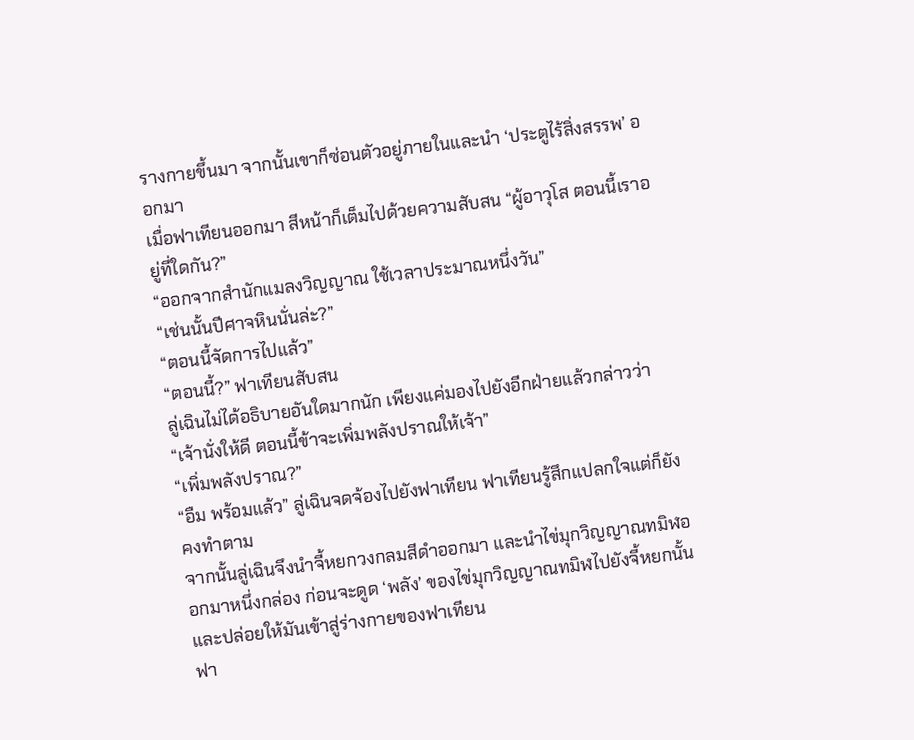รางกายขึ้นมา จากนั้นเขาก็ซ่อนตัวอยู่ภายในและนำ ‘ประตูไร้สิ่งสรรพ’ ออกมา
เมื่อฟาเทียนออกมา สีหน้าก็เต็มไปด้วยความสับสน “ผู้อาวุโส ตอนนี้เราอยู่ที่ใดกัน?”
“ออกจากสำนักแมลงวิญญาณ ใช้เวลาประมาณหนึ่งวัน”
“เช่นนั้นปีศาจหินนั่นล่ะ?”
“ตอนนี้จัดการไปแล้ว”
“ตอนนี้?” ฟาเทียนสับสน
ลู่เฉินไม่ได้อธิบายอันใดมากนัก เพียงแค่มองไปยังอีกฝ่ายแล้วกล่าวว่า “เจ้านั่งให้ดี ตอนนี้ข้าจะเพิ่มพลังปราณให้เจ้า”
“เพิ่มพลังปราณ?”
“อืม พร้อมแล้ว” ลู่เฉินจดจ้องไปยังฟาเทียน ฟาเทียนรู้สึกแปลกใจแต่ก็ยังคงทำตาม
จากนั้นลู่เฉินจึงนำจี้หยกวงกลมสีดำออกมา และนำไข่มุกวิญญาณทมิฬออกมาหนึ่งกล่อง ก่อนจะดูด ‘พลัง’ ของไข่มุกวิญญาณทมิฬไปยังจี้หยกนั้น และปล่อยให้มันเข้าสู่ร่างกายของฟาเทียน
ฟา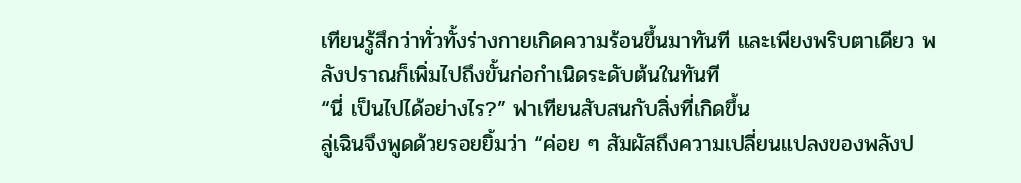เทียนรู้สึกว่าทั่วทั้งร่างกายเกิดความร้อนขึ้นมาทันที และเพียงพริบตาเดียว พลังปราณก็เพิ่มไปถึงขั้นก่อกำเนิดระดับต้นในทันที
“นี่ เป็นไปได้อย่างไร?” ฟาเทียนสับสนกับสิ่งที่เกิดขึ้น
ลู่เฉินจึงพูดด้วยรอยยิ้มว่า “ค่อย ๆ สัมผัสถึงความเปลี่ยนแปลงของพลังป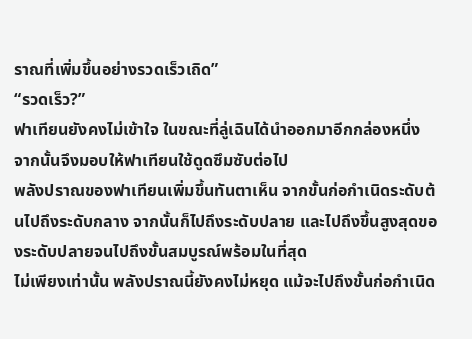ราณที่เพิ่มขึ้นอย่างรวดเร็วเถิด”
“รวดเร็ว?”
ฟาเทียนยังคงไม่เข้าใจ ในขณะที่ลู่เฉินได้นำออกมาอีกกล่องหนึ่ง จากนั้นจึงมอบให้ฟาเทียนใช้ดูดซึมซับต่อไป
พลังปราณของฟาเทียนเพิ่มขึ้นทันตาเห็น จากขั้นก่อกำเนิดระดับต้นไปถึงระดับกลาง จากนั้นก็ไปถึงระดับปลาย และไปถึงขึ้นสูงสุดของระดับปลายจนไปถึงขั้นสมบูรณ์พร้อมในที่สุด
ไม่เพียงเท่านั้น พลังปราณนี้ยังคงไม่หยุด แม้จะไปถึงขั้นก่อกำเนิด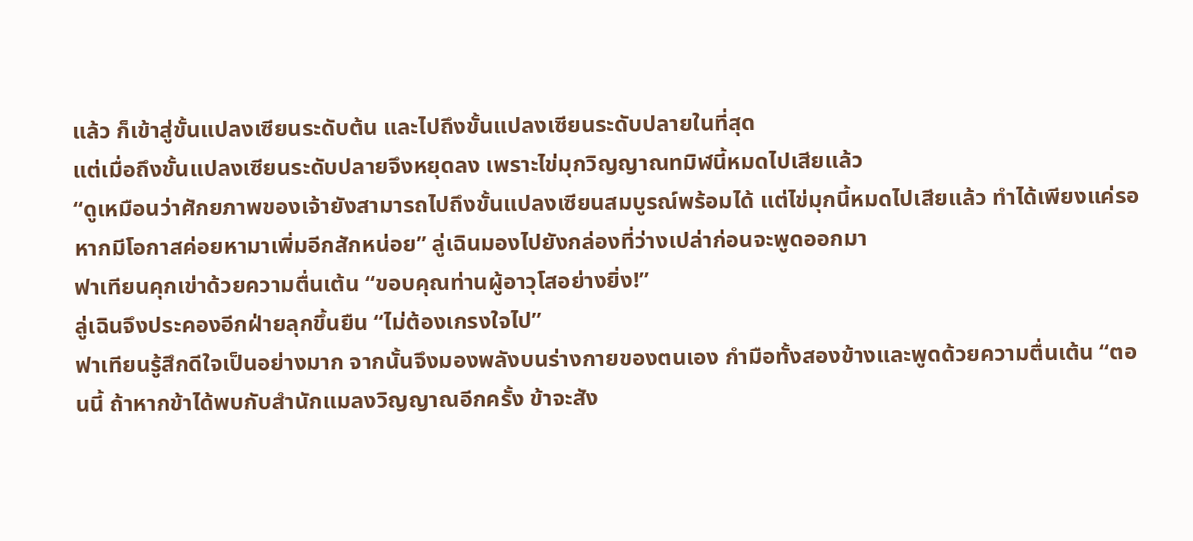แล้ว ก็เข้าสู่ขั้นแปลงเซียนระดับต้น และไปถึงขั้นแปลงเซียนระดับปลายในที่สุด
แต่เมื่อถึงขั้นแปลงเซียนระดับปลายจึงหยุดลง เพราะไข่มุกวิญญาณทมิฬนี้หมดไปเสียแล้ว
“ดูเหมือนว่าศักยภาพของเจ้ายังสามารถไปถึงขั้นแปลงเซียนสมบูรณ์พร้อมได้ แต่ไข่มุกนี้หมดไปเสียแล้ว ทำได้เพียงแค่รอ หากมีโอกาสค่อยหามาเพิ่มอีกสักหน่อย” ลู่เฉินมองไปยังกล่องที่ว่างเปล่าก่อนจะพูดออกมา
ฟาเทียนคุกเข่าด้วยความตื่นเต้น “ขอบคุณท่านผู้อาวุโสอย่างยิ่ง!”
ลู่เฉินจึงประคองอีกฝ่ายลุกขึ้นยืน “ไม่ต้องเกรงใจไป”
ฟาเทียนรู้สึกดีใจเป็นอย่างมาก จากนั้นจึงมองพลังบนร่างกายของตนเอง กำมือทั้งสองข้างและพูดด้วยความตื่นเต้น “ตอนนี้ ถ้าหากข้าได้พบกับสำนักแมลงวิญญาณอีกครั้ง ข้าจะสัง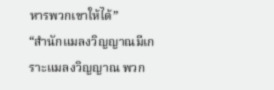หารพวกเขาให้ได้”
“สำนักแมลงวิญญาณมีเกราะแมลงวิญญาณ พวก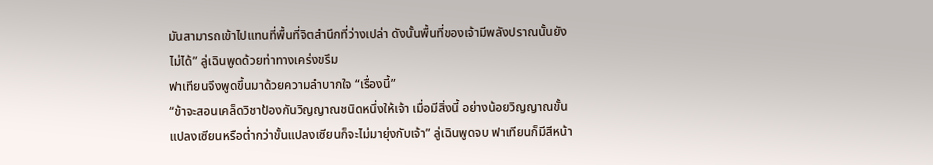มันสามารถเข้าไปแทนที่พื้นที่จิตสำนึกที่ว่างเปล่า ดังนั้นพื้นที่ของเจ้ามีพลังปราณนั้นยังไม่ได้” ลู่เฉินพูดด้วยท่าทางเคร่งขรึม
ฟาเทียนจึงพูดขึ้นมาด้วยความลำบากใจ “เรื่องนี้”
“ข้าจะสอนเคล็ดวิชาป้องกันวิญญาณชนิดหนึ่งให้เจ้า เมื่อมีสิ่งนี้ อย่างน้อยวิญญาณขั้นแปลงเซียนหรือต่ำกว่าขั้นแปลงเซียนก็จะไม่มายุ่งกับเจ้า” ลู่เฉินพูดจบ ฟาเทียนก็มีสีหน้า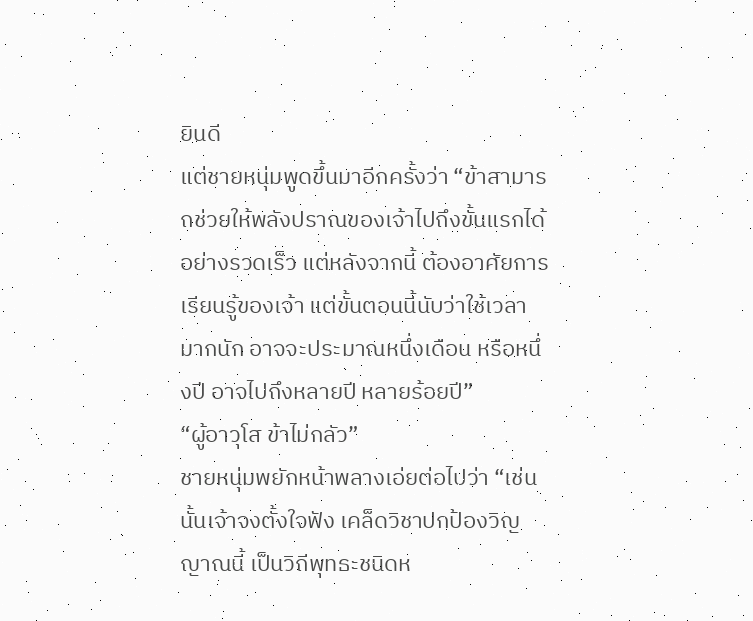ยินดี
แต่ชายหนุ่มพูดขึ้นมาอีกครั้งว่า “ข้าสามารถช่วยให้พลังปราณของเจ้าไปถึงขั้นแรกได้อย่างรวดเร็ว แต่หลังจากนี้ ต้องอาศัยการเรียนรู้ของเจ้า แต่ขั้นตอนนี้นับว่าใช้เวลามากนัก อาจจะประมาณหนึ่งเดือน หรือหนึ่งปี อาจไปถึงหลายปี หลายร้อยปี”
“ผู้อาวุโส ข้าไม่กลัว”
ชายหนุ่มพยักหน้าพลางเอ่ยต่อไปว่า “เช่นนั้นเจ้าจงตั้งใจฟัง เคล็ดวิชาปกป้องวิญญาณนี้ เป็นวิถีพุทธะชนิดห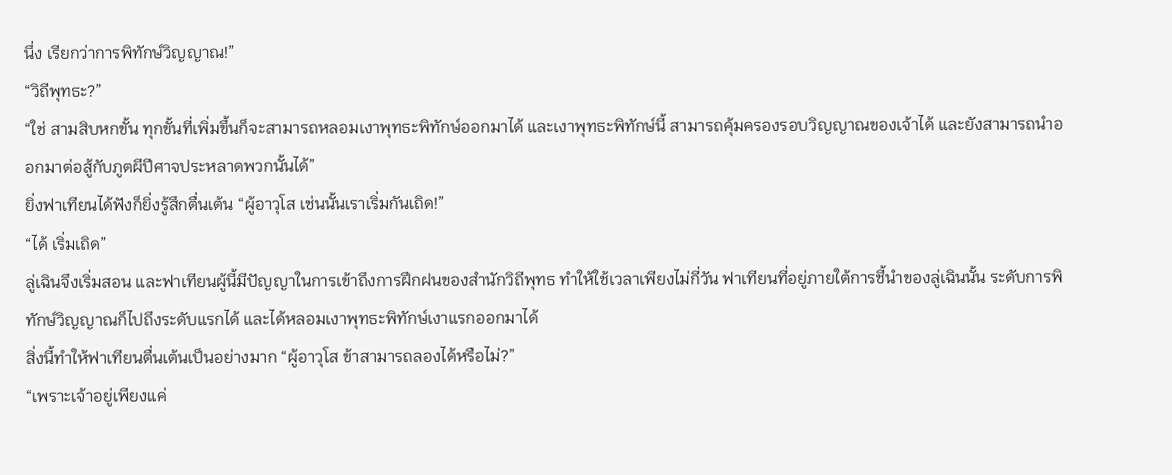นึ่ง เรียกว่าการพิทักษ์วิญญาณ!”
“วิถีพุทธะ?”
“ใช่ สามสิบหกขั้น ทุกขั้นที่เพิ่มขึ้นก็จะสามารถหลอมเงาพุทธะพิทักษ์ออกมาได้ และเงาพุทธะพิทักษ์นี้ สามารถคุ้มครองรอบวิญญาณของเจ้าได้ และยังสามารถนำออกมาต่อสู้กับภูตผีปีศาจประหลาดพวกนั้นได้”
ยิ่งฟาเทียนได้ฟังก็ยิ่งรู้สึกตื่นเต้น “ผู้อาวุโส เช่นนั้นเราเริ่มกันเถิด!”
“ได้ เริ่มเถิด”
ลู่เฉินจึงเริ่มสอน และฟาเทียนผู้นี้มีปัญญาในการเข้าถึงการฝึกฝนของสำนักวิถีพุทธ ทำให้ใช้เวลาเพียงไม่กี่วัน ฟาเทียนที่อยู่ภายใต้การชี้นำของลู่เฉินนั้น ระดับการพิทักษ์วิญญาณก็ไปถึงระดับแรกได้ และได้หลอมเงาพุทธะพิทักษ์เงาแรกออกมาได้
สิ่งนี้ทำให้ฟาเทียนตื่นเต้นเป็นอย่างมาก “ผู้อาวุโส ข้าสามารถลองได้หรือไม่?”
“เพราะเจ้าอยู่เพียงแค่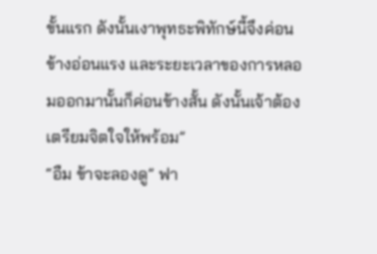ขั้นแรก ดังนั้นเงาพุทธะพิทักษ์นี้จึงค่อนข้างอ่อนแรง และระยะเวลาของการหลอมออกมานั้นก็ค่อนข้างสั้น ดังนั้นเจ้าต้องเตรียมจิตใจให้พร้อม”
“อืม ข้าจะลองดู” ฟา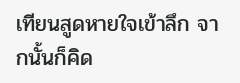เทียนสูดหายใจเข้าลึก จากนั้นก็คิด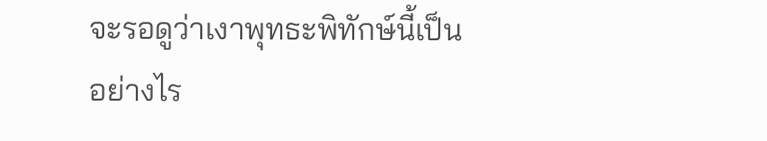จะรอดูว่าเงาพุทธะพิทักษ์นี้เป็นอย่างไร